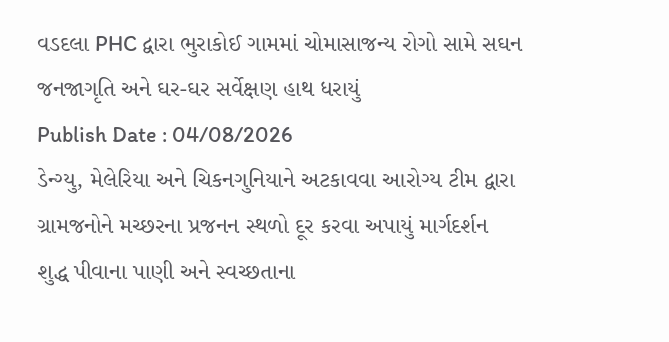વડદલા PHC દ્વારા ભુરાકોઈ ગામમાં ચોમાસાજન્ય રોગો સામે સઘન જનજાગૃતિ અને ઘર-ઘર સર્વેક્ષણ હાથ ધરાયું
Publish Date : 04/08/2026
ડેન્ગ્યુ, મેલેરિયા અને ચિકનગુનિયાને અટકાવવા આરોગ્ય ટીમ દ્વારા ગ્રામજનોને મચ્છરના પ્રજનન સ્થળો દૂર કરવા અપાયું માર્ગદર્શન
શુદ્ધ પીવાના પાણી અને સ્વચ્છતાના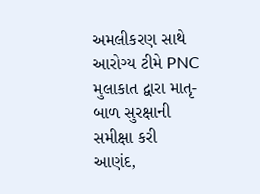અમલીકરણ સાથે આરોગ્ય ટીમે PNC મુલાકાત દ્વારા માતૃ-બાળ સુરક્ષાની સમીક્ષા કરી
આણંદ,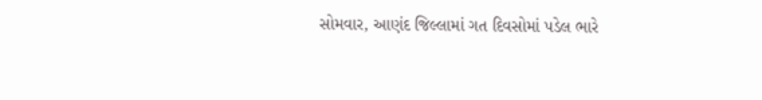સોમવાર, આણંદ જિલ્લામાં ગત દિવસોમાં પડેલ ભારે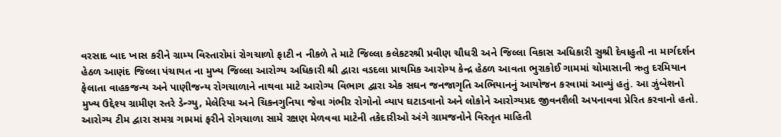વરસાદ બાદ ખાસ કરીને ગ્રામ્ય વિસ્તારોમાં રોગચાળો ફાટી ન નીકળે તે માટે જિલ્લા કલેકટરશ્રી પ્રવીણ ચૌધરી અને જિલ્લા વિકાસ અધિકારી સુશ્રી દેવાહુતી ના માર્ગદર્શન હેઠળ આણંદ જિલ્લા પંચાયત ના મુખ્ય જિલ્લા આરોગ્ય અધિકારી શ્રી દ્વારા વડદલા પ્રાથમિક આરોગ્ય કેન્દ્ર હેઠળ આવતા ભુરાકોઈ ગામમાં ચોમાસાની ઋતુ દરમિયાન ફેલાતા વાહકજન્ય અને પાણીજન્ય રોગચાળાને નાથવા માટે આરોગ્ય વિભાગ દ્વારા એક સઘન જનજાગૃતિ અભિયાનનું આયોજન કરવામાં આવ્યું હતું. આ ઝુંબેશનો મુખ્ય ઉદ્દેશ્ય ગ્રામીણ સ્તરે ડેન્ગ્યુ, મેલેરિયા અને ચિકનગુનિયા જેવા ગંભીર રોગોનો વ્યાપ ઘટાડવાનો અને લોકોને આરોગ્યપ્રદ જીવનશૈલી અપનાવવા પ્રેરિત કરવાનો હતો. આરોગ્ય ટીમ દ્વારા સમગ્ર ગામમાં ફરીને રોગચાળા સામે રક્ષણ મેળવવા માટેની તકેદારીઓ અંગે ગ્રામજનોને વિસ્તૃત માહિતી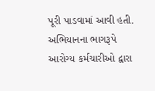પૂરી પાડવામાં આવી હતી.
અભિયાનના ભાગરૂપે આરોગ્ય કર્મચારીઓ દ્વારા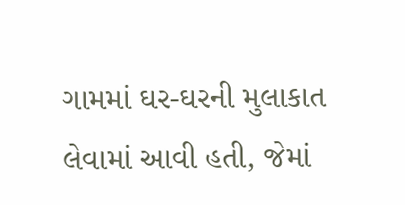ગામમાં ઘર-ઘરની મુલાકાત લેવામાં આવી હતી, જેમાં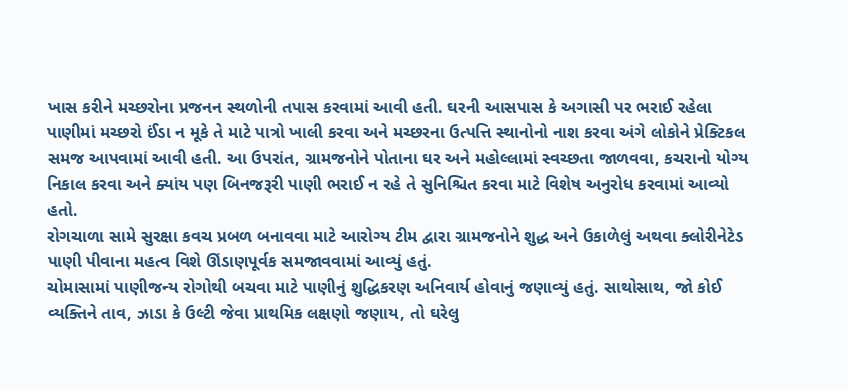ખાસ કરીને મચ્છરોના પ્રજનન સ્થળોની તપાસ કરવામાં આવી હતી. ઘરની આસપાસ કે અગાસી પર ભરાઈ રહેલા પાણીમાં મચ્છરો ઈંડા ન મૂકે તે માટે પાત્રો ખાલી કરવા અને મચ્છરના ઉત્પત્તિ સ્થાનોનો નાશ કરવા અંગે લોકોને પ્રેક્ટિકલ સમજ આપવામાં આવી હતી. આ ઉપરાંત, ગ્રામજનોને પોતાના ઘર અને મહોલ્લામાં સ્વચ્છતા જાળવવા, કચરાનો યોગ્ય નિકાલ કરવા અને ક્યાંય પણ બિનજરૂરી પાણી ભરાઈ ન રહે તે સુનિશ્ચિત કરવા માટે વિશેષ અનુરોધ કરવામાં આવ્યો હતો.
રોગચાળા સામે સુરક્ષા કવચ પ્રબળ બનાવવા માટે આરોગ્ય ટીમ દ્વારા ગ્રામજનોને શુદ્ધ અને ઉકાળેલું અથવા ક્લોરીનેટેડ પાણી પીવાના મહત્વ વિશે ઊંડાણપૂર્વક સમજાવવામાં આવ્યું હતું.
ચોમાસામાં પાણીજન્ય રોગોથી બચવા માટે પાણીનું શુદ્ધિકરણ અનિવાર્ય હોવાનું જણાવ્યું હતું. સાથોસાથ, જો કોઈ વ્યક્તિને તાવ, ઝાડા કે ઉલ્ટી જેવા પ્રાથમિક લક્ષણો જણાય, તો ઘરેલુ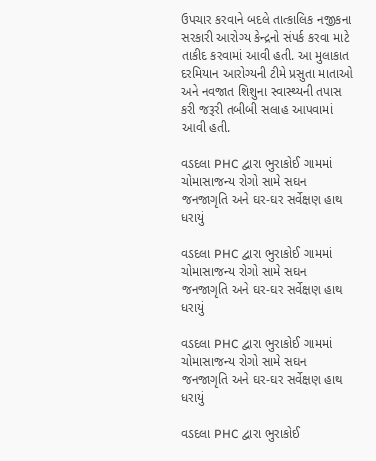ઉપચાર કરવાને બદલે તાત્કાલિક નજીકના સરકારી આરોગ્ય કેન્દ્રનો સંપર્ક કરવા માટે તાકીદ કરવામાં આવી હતી. આ મુલાકાત દરમિયાન આરોગ્યની ટીમે પ્રસુતા માતાઓ અને નવજાત શિશુના સ્વાસ્થ્યની તપાસ કરી જરૂરી તબીબી સલાહ આપવામાં આવી હતી.

વડદલા PHC દ્વારા ભુરાકોઈ ગામમાં ચોમાસાજન્ય રોગો સામે સઘન જનજાગૃતિ અને ઘર-ઘર સર્વેક્ષણ હાથ ધરાયું

વડદલા PHC દ્વારા ભુરાકોઈ ગામમાં ચોમાસાજન્ય રોગો સામે સઘન જનજાગૃતિ અને ઘર-ઘર સર્વેક્ષણ હાથ ધરાયું

વડદલા PHC દ્વારા ભુરાકોઈ ગામમાં ચોમાસાજન્ય રોગો સામે સઘન જનજાગૃતિ અને ઘર-ઘર સર્વેક્ષણ હાથ ધરાયું

વડદલા PHC દ્વારા ભુરાકોઈ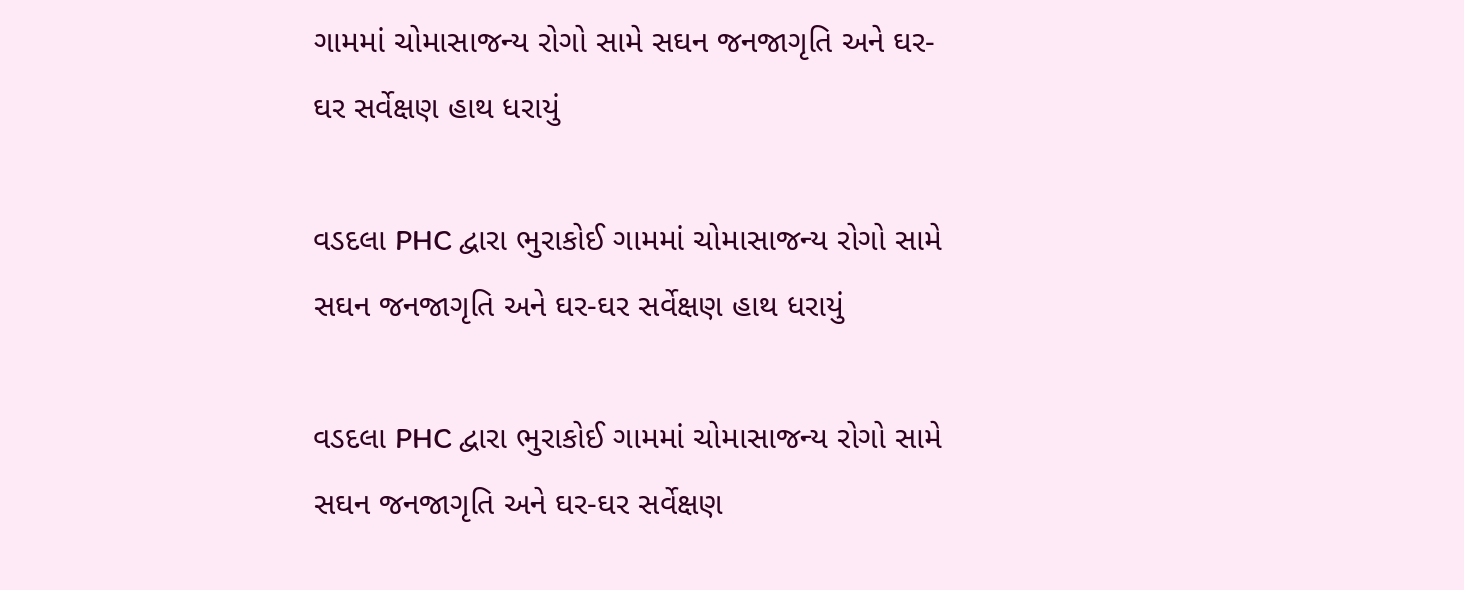ગામમાં ચોમાસાજન્ય રોગો સામે સઘન જનજાગૃતિ અને ઘર-ઘર સર્વેક્ષણ હાથ ધરાયું

વડદલા PHC દ્વારા ભુરાકોઈ ગામમાં ચોમાસાજન્ય રોગો સામે સઘન જનજાગૃતિ અને ઘર-ઘર સર્વેક્ષણ હાથ ધરાયું

વડદલા PHC દ્વારા ભુરાકોઈ ગામમાં ચોમાસાજન્ય રોગો સામે સઘન જનજાગૃતિ અને ઘર-ઘર સર્વેક્ષણ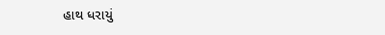હાથ ધરાયું